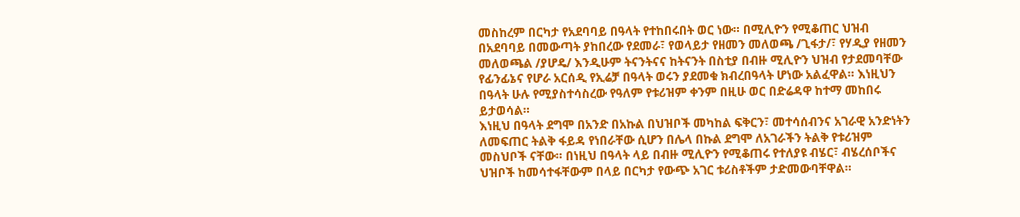መስከረም በርካታ የአደባባይ በዓላት የተከበሩበት ወር ነው። በሚሊዮን የሚቆጠር ህዝብ በአደባባይ በመውጣት ያከበረው የደመራ፣ የወላይታ የዘመን መለወጫ /ጊፋታ/፣ የሃዲያ የዘመን መለወጫል /ያሆዴ/ እንዲሁም ትናንትናና ከትናንት በስቲያ በብዙ ሚሊዮን ህዝብ የታደመባቸው የፊንፊኔና የሆራ አርሰዲ የኢሬቻ በዓላት ወሩን ያደመቁ ክብረበዓላት ሆነው አልፈዋል። እነዚህን በዓላት ሁሉ የሚያስተሳስረው የዓለም የቱሪዝም ቀንም በዚሁ ወር በድሬዳዋ ከተማ መከበሩ ይታወሳል።
እነዚህ በዓላት ደግሞ በአንድ በአኩል በህዝቦች መካከል ፍቅርን፣ መተሳሰብንና አገራዊ አንድነትን ለመፍጠር ትልቅ ፋይዳ የነበራቸው ሲሆን በሌላ በኩል ደግሞ ለአገራችን ትልቅ የቱሪዝም መስህቦች ናቸው። በነዚህ በዓላት ላይ በብዙ ሚሊዮን የሚቆጠሩ የተለያዩ ብሄር፣ ብሄረሰቦችና ህዝቦች ከመሳተፋቸውም በላይ በርካታ የውጭ አገር ቱሪስቶችም ታድመውባቸዋል።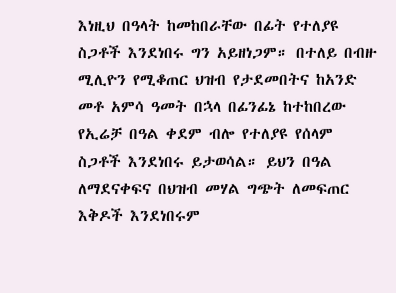እነዚህ በዓላት ከመከበራቸው በፊት የተለያዩ ስጋቶች እንደነበሩ ግን አይዘነጋም። በተለይ በብዙ ሚሊዮን የሚቆጠር ህዝብ የታደመበትና ከአንድ መቶ አምሳ ዓመት በኋላ በፊንፊኔ ከተከበረው የኢሬቻ በዓል ቀደም ብሎ የተለያዩ የሰላም ስጋቶች እንደነበሩ ይታወሳል። ይህን በዓል ለማደናቀፍና በህዝብ መሃል ግጭት ለመፍጠር እቅዶች እንደነበሩም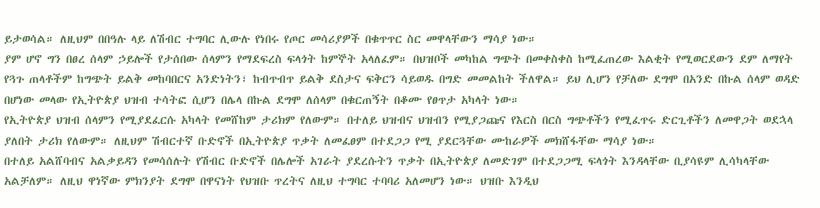ይታወሳል። ለዚህም በበዓሉ ላይ ለሽብር ተግባር ሊውሉ የነበሩ የጦር መሳሪያዎች በቁጥጥር ስር መዋላቸውን ማሳያ ነው።
ያም ሆኖ ግን በፀረ ሰላም ኃይሎች የታሰበው ሰላምን የማደፍረስ ፍላጎት ከምኞት አላለፈም። በህዝቦች መካከል ግጭት በመቀስቀስ ከሚፈጠረው እልቂት የሚወርደውን ደም ለማየት የጓጉ ጠላቶችም ከግጭት ይልቅ መከባበርና አንድነትን፣ ከብጥብጥ ይልቅ ደስታና ፍቅርን ሳይወዱ በግድ መመልከት ችለዋል። ይህ ሊሆን የቻለው ደግሞ በአንድ በኩል ሰላም ወዳድ በሆነው መላው የኢትዮጵያ ህዝብ ተሳትፎ ሲሆን በሌላ በኩል ደግሞ ለሰላም በቁርጠኝት በቆሙ የፀጥታ አካላት ነው።
የኢትዮጵያ ህዝብ ሰላምን የሚያደፈርሱ አካላት የመሸከም ታሪክም የለውም። በተለይ ህዝብና ህዝብን የሚያጋጩና የእርስ በርስ ግጭቶችን የሚፈጥሩ ድርጊቶችን ለመዋጋት ወደኋላ ያለበት ታሪክ የለውም። ለዚህም ሽብርተኛ ቡድኖች በኢትዮጵያ ጥቃት ለመፈፀም በተደጋጋ የሚ ያደርጓቸው ሙከራዎች መክሸፋቸው ማሳያ ነው።
በተለይ አልሸባብና አልቃይዳን የመሳሰሉት የሽብር ቡድኖች በሌሎች አገራት ያደረሱትን ጥቃት በኢትዮጵያ ለመድገም በተደጋጋሚ ፍላጎት እንዳላቸው ቢያሳዩም ሊሳካላቸው አልቻለም። ለዚህ ዋነኛው ምክንያት ደግሞ በዋናነት የህዝቡ ጥረትና ለዚህ ተግባር ተባባሪ አለመሆን ነው። ህዝቡ እንዲህ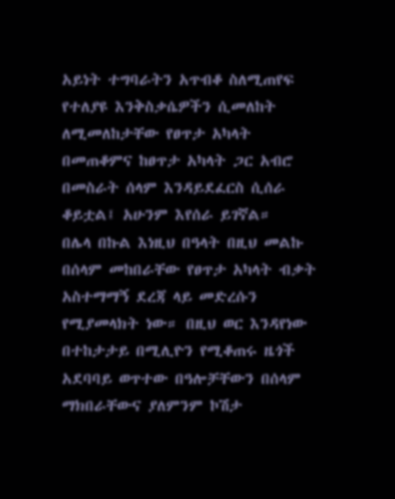አይነት ተግባራትን አጥብቆ ስለሚጠየፍ የተለያዩ እንቅስቃሴዎችን ሲመለከት ለሚመለከታቸው የፀጥታ አካላት በመጠቆምና ከፀጥታ አካላት ጋር አብሮ በመስራት ሰላም እንዳይደፈርስ ሲሰራ ቆይቷል፤ አሁንም እየሰራ ይገኛል።
በሌላ በኩል እነዚህ በዓላት በዚህ መልኩ በሰላም መከበራቸው የፀጥታ አካላት ብቃት አስተማማኝ ደረጃ ላይ መድረሱን የሚያመላክት ነው። በዚህ ወር እንዳየነው በተከታታይ በሚሊዮን የሚቆጠሩ ዜጎች አደባባይ ወጥተው በዓሎቻቸውን በሰላም ማክበራቸውና ያለምንም ኮሽታ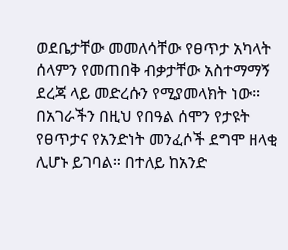ወደቤታቸው መመለሳቸው የፀጥታ አካላት ሰላምን የመጠበቅ ብቃታቸው አስተማማኝ ደረጃ ላይ መድረሱን የሚያመላክት ነው።
በአገራችን በዚህ የበዓል ሰሞን የታዩት የፀጥታና የአንድነት መንፈሶች ደግሞ ዘላቂ ሊሆኑ ይገባል። በተለይ ከአንድ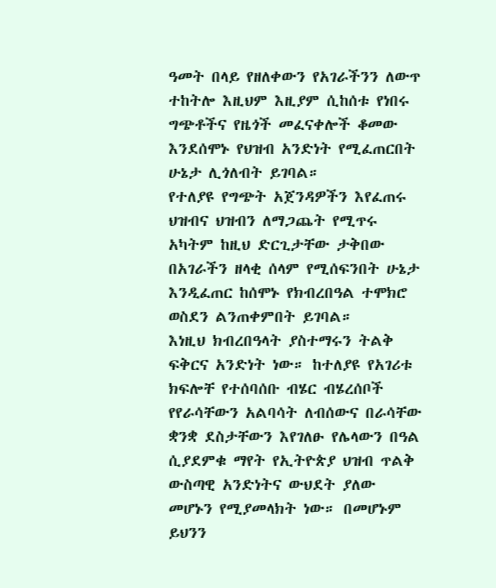ዓመት በላይ የዘለቀውን የአገራችንን ለውጥ ተከትሎ እዚህም እዚያም ሲከሰቱ የነበሩ ግጭቶችና የዜጎች መፈናቀሎች ቆመው እንደሰሞኑ የህዝብ አንድነት የሚፈጠርበት ሁኔታ ሊጎለብት ይገባል።
የተለያዩ የግጭት አጀንዳዎችን እየፈጠሩ ህዝብና ህዝብን ለማጋጨት የሚጥሩ አካትም ከዚህ ድርጊታቸው ታቅበው በአገራችን ዘላቂ ሰላም የሚሰፍንበት ሁኔታ እንዲፈጠር ከሰሞኑ የክብረበዓል ተሞክሮ ወስደን ልንጠቀምበት ይገባል።
እነዚህ ክብረበዓላት ያስተማሩን ትልቅ ፍቅርና አንድነት ነው። ከተለያዩ የአገሪቱ ክፍሎቸ የተሰባሰቡ ብሄር ብሄረሰቦች የየራሳቸውን አልባሳት ለብሰውና በራሳቸው ቋንቋ ደስታቸውን እየገለፁ የሌላውን በዓል ሲያደምቁ ማየት የኢትዮጵያ ህዝብ ጥልቅ ውስጣዊ አንድነትና ውህደት ያለው መሆኑን የሚያመላክት ነው። በመሆኑም ይህንን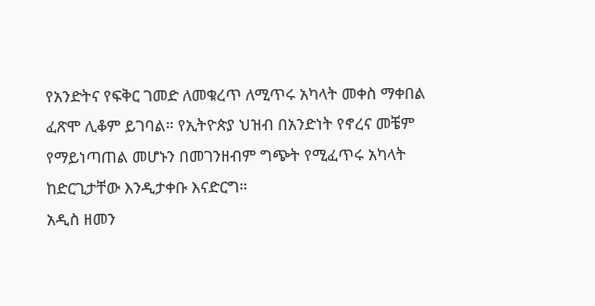የአንድትና የፍቅር ገመድ ለመቁረጥ ለሚጥሩ አካላት መቀስ ማቀበል ፈጽሞ ሊቆም ይገባል። የኢትዮጵያ ህዝብ በአንድነት የኖረና መቼም የማይነጣጠል መሆኑን በመገንዘብም ግጭት የሚፈጥሩ አካላት ከድርጊታቸው እንዲታቀቡ እናድርግ።
አዲስ ዘመን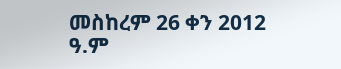መስከረም 26 ቀን 2012 ዓ.ም